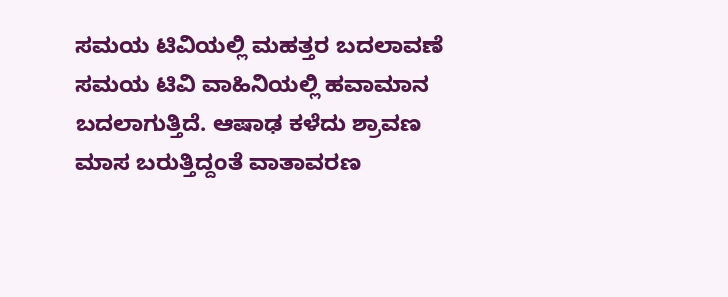ಸಮಯ ಟಿವಿಯಲ್ಲಿ ಮಹತ್ತರ ಬದಲಾವಣೆ
ಸಮಯ ಟಿವಿ ವಾಹಿನಿಯಲ್ಲಿ ಹವಾಮಾನ ಬದಲಾಗುತ್ತಿದೆ. ಆಷಾಢ ಕಳೆದು ಶ್ರಾವಣ ಮಾಸ ಬರುತ್ತಿದ್ದಂತೆ ವಾತಾವರಣ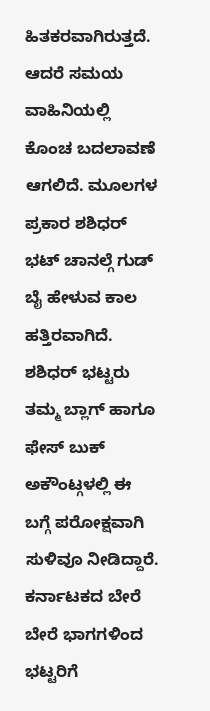ಹಿತಕರವಾಗಿರುತ್ತದೆ. ಆದರೆ ಸಮಯ ವಾಹಿನಿಯಲ್ಲಿ ಕೊಂಚ ಬದಲಾವಣೆ ಆಗಲಿದೆ. ಮೂಲಗಳ ಪ್ರಕಾರ ಶಶಿಧರ್ ಭಟ್ ಚಾನಲ್ಗೆ ಗುಡ್ ಬೈ ಹೇಳುವ ಕಾಲ ಹತ್ತಿರವಾಗಿದೆ.
ಶಶಿಧರ್ ಭಟ್ಟರು ತಮ್ಮ ಬ್ಲಾಗ್ ಹಾಗೂ ಫೇಸ್ ಬುಕ್ ಅಕೌಂಟ್ಗಳಲ್ಲಿ ಈ ಬಗ್ಗೆ ಪರೋಕ್ಷವಾಗಿ ಸುಳಿವೂ ನೀಡಿದ್ದಾರೆ. ಕರ್ನಾಟಕದ ಬೇರೆ ಬೇರೆ ಭಾಗಗಳಿಂದ ಭಟ್ಟರಿಗೆ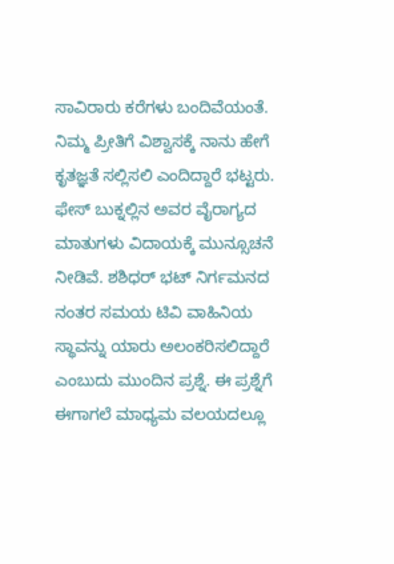ಸಾವಿರಾರು ಕರೆಗಳು ಬಂದಿವೆಯಂತೆ. ನಿಮ್ಮ ಪ್ರೀತಿಗೆ ವಿಶ್ವಾಸಕ್ಕೆ ನಾನು ಹೇಗೆ ಕೃತಜ್ಞತೆ ಸಲ್ಲಿಸಲಿ ಎಂದಿದ್ದಾರೆ ಭಟ್ಟರು.
ಫೇಸ್ ಬುಕ್ನಲ್ಲಿನ ಅವರ ವೈರಾಗ್ಯದ ಮಾತುಗಳು ವಿದಾಯಕ್ಕೆ ಮುನ್ಸೂಚನೆ ನೀಡಿವೆ. ಶಶಿಧರ್ ಭಟ್ ನಿರ್ಗಮನದ ನಂತರ ಸಮಯ ಟಿವಿ ವಾಹಿನಿಯ ಸ್ಥಾವನ್ನು ಯಾರು ಅಲಂಕರಿಸಲಿದ್ದಾರೆ ಎಂಬುದು ಮುಂದಿನ ಪ್ರಶ್ನೆ. ಈ ಪ್ರಶ್ನೆಗೆ ಈಗಾಗಲೆ ಮಾಧ್ಯಮ ವಲಯದಲ್ಲೂ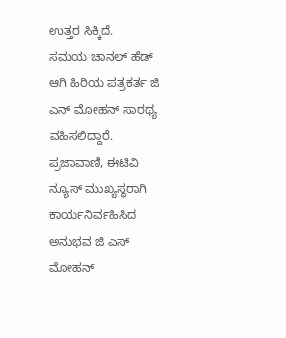ಉತ್ತರ ಸಿಕ್ಕಿದೆ.
ಸಮಯ ಚಾನಲ್ ಹೆಡ್ ಆಗಿ ಹಿರಿಯ ಪತ್ರಕರ್ತ ಜಿ ಎನ್ ಮೋಹನ್ ಸಾರಥ್ಯ ವಹಿಸಲಿದ್ದಾರೆ. ಪ್ರಜಾವಾಣಿ, ಈಟಿವಿ ನ್ಯೂಸ್ ಮುಖ್ಯಸ್ಥರಾಗಿ ಕಾರ್ಯನಿರ್ವಹಿಸಿದ ಅನುಭವ ಜಿ ಎಸ್ ಮೋಹನ್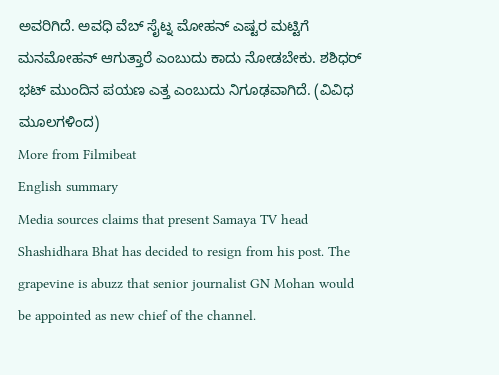ಅವರಿಗಿದೆ. ಅವಧಿ ವೆಬ್ ಸೈಟ್ನ ಮೋಹನ್ ಎಷ್ಟರ ಮಟ್ಟಿಗೆ ಮನಮೋಹನ್ ಆಗುತ್ತಾರೆ ಎಂಬುದು ಕಾದು ನೋಡಬೇಕು. ಶಶಿಧರ್ ಭಟ್ ಮುಂದಿನ ಪಯಣ ಎತ್ತ ಎಂಬುದು ನಿಗೂಢವಾಗಿದೆ. (ವಿವಿಧ ಮೂಲಗಳಿಂದ)
More from Filmibeat
English summary
Media sources claims that present Samaya TV head Shashidhara Bhat has decided to resign from his post. The grapevine is abuzz that senior journalist GN Mohan would be appointed as new chief of the channel.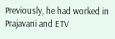Previously, he had worked in Prajavani and ETV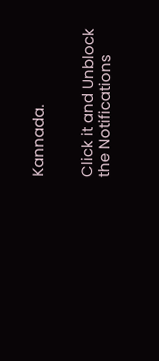Kannada.


Click it and Unblock the Notifications